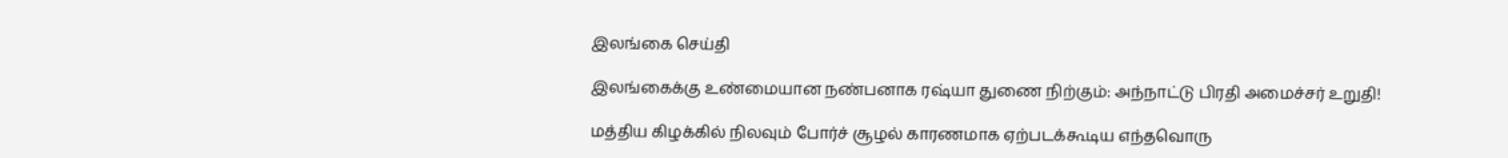இலங்கை செய்தி

இலங்கைக்கு உண்மையான நண்பனாக ரஷ்யா துணை நிற்கும்: அந்நாட்டு பிரதி அமைச்சர் உறுதி!

மத்திய கிழக்கில் நிலவும் போர்ச் சூழல் காரணமாக ஏற்படக்கூடிய எந்தவொரு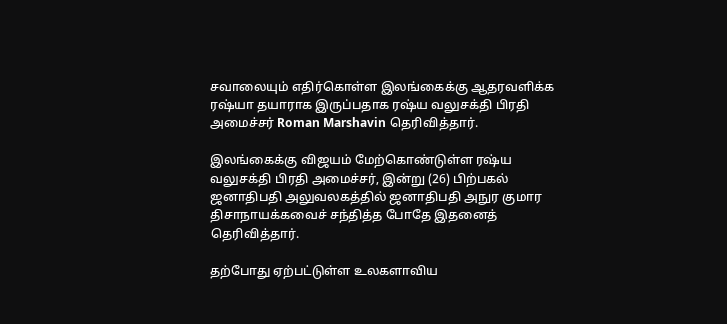சவாலையும் எதிர்கொள்ள இலங்கைக்கு ஆதரவளிக்க ரஷ்யா தயாராக இருப்பதாக ரஷ்ய வலுசக்தி பிரதி அமைச்சர் Roman Marshavin தெரிவித்தார்.

இலங்கைக்கு விஜயம் மேற்கொண்டுள்ள ரஷ்ய வலுசக்தி பிரதி அமைச்சர், இன்று (26) பிற்பகல் ஜனாதிபதி அலுவலகத்தில் ஜனாதிபதி அநுர குமார திசாநாயக்கவைச் சந்தித்த போதே இதனைத் தெரிவித்தார்.

தற்போது ஏற்பட்டுள்ள உலகளாவிய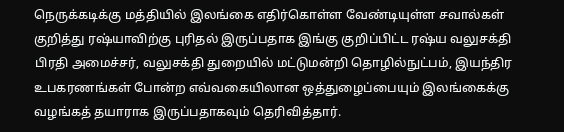நெருக்கடிக்கு மத்தியில் இலங்கை எதிர்கொள்ள வேண்டியுள்ள சவால்கள் குறித்து ரஷ்யாவிற்கு புரிதல் இருப்பதாக இங்கு குறிப்பிட்ட ரஷ்ய வலுசக்தி பிரதி அமைச்சர், வலுசக்தி துறையில் மட்டுமன்றி தொழில்நுட்பம், இயந்திர உபகரணங்கள் போன்ற எவ்வகையிலான ஒத்துழைப்பையும் இலங்கைக்கு வழங்கத் தயாராக இருப்பதாகவும் தெரிவித்தார்.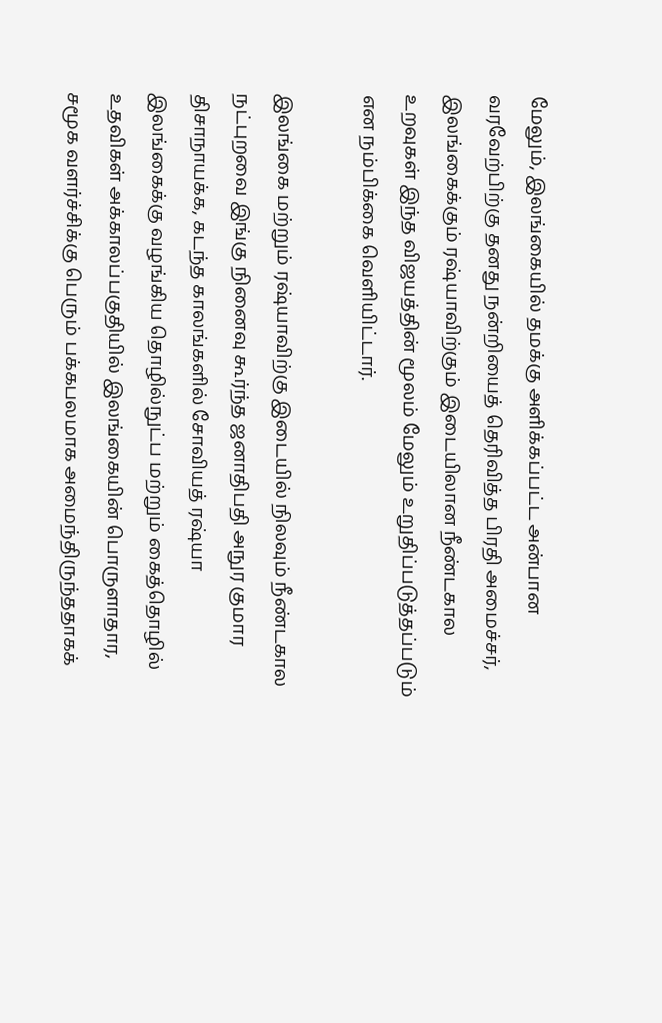மேலும், இலங்கையில் தமக்கு அளிக்கப்பட்ட அன்பான வரவேற்பிற்கு தனது நன்றியைத் தெரிவித்த பிரதி அமைச்சர், இலங்கைக்கும் ரஷ்யாவிற்கும் இடையிலான நீண்டகால உறவுகள் இந்த விஜயத்தின் மூலம் மேலும் உறுதிப்படுத்தப்படும் என நம்பிக்கை வெளியிட்டார்.

இலங்கை மற்றும் ரஷ்யாவிற்கு இடையில் நிலவும் நீண்டகால நட்புறவை இங்கு நினைவு கூர்ந்த ஜனாதிபதி அநுர குமார திசாநாயக்க, கடந்த காலங்களில் சோவியத் ரஷ்யா இலங்கைக்கு வழங்கிய தொழில்நுட்ப மற்றும் கைத்தொழில் உதவிகள் அக்காலப்பகுதியில் இலங்கையின் பொருளாதார, சமூக வளர்ச்சிக்கு பெரும் பக்கபலமாக அமைந்திருந்ததாகக்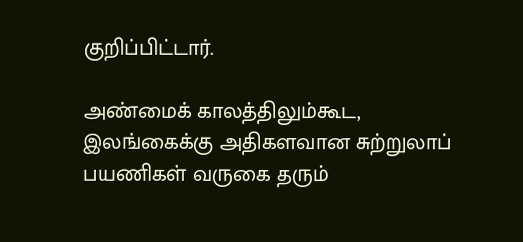குறிப்பிட்டார்.

அண்மைக் காலத்திலும்கூட, இலங்கைக்கு அதிகளவான சுற்றுலாப் பயணிகள் வருகை தரும்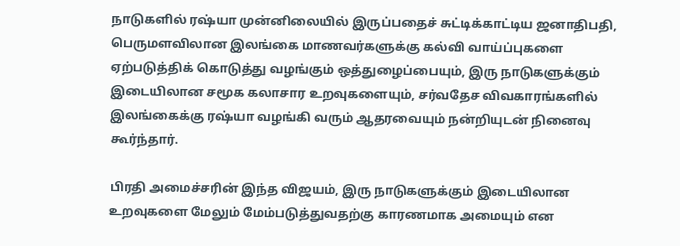நாடுகளில் ரஷ்யா முன்னிலையில் இருப்பதைச் சுட்டிக்காட்டிய ஜனாதிபதி, பெருமளவிலான இலங்கை மாணவர்களுக்கு கல்வி வாய்ப்புகளை ஏற்படுத்திக் கொடுத்து வழங்கும் ஒத்துழைப்பையும், இரு நாடுகளுக்கும் இடையிலான சமூக கலாசார உறவுகளையும், சர்வதேச விவகாரங்களில் இலங்கைக்கு ரஷ்யா வழங்கி வரும் ஆதரவையும் நன்றியுடன் நினைவு கூர்ந்தார்.

பிரதி அமைச்சரின் இந்த விஜயம், இரு நாடுகளுக்கும் இடையிலான உறவுகளை மேலும் மேம்படுத்துவதற்கு காரணமாக அமையும் என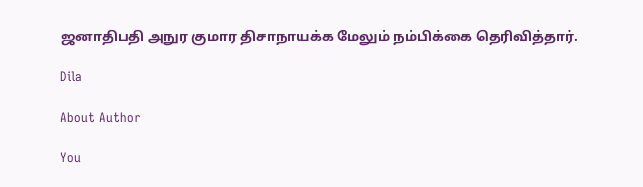ஜனாதிபதி அநுர குமார திசாநாயக்க மேலும் நம்பிக்கை தெரிவித்தார்.

Dila

About Author

You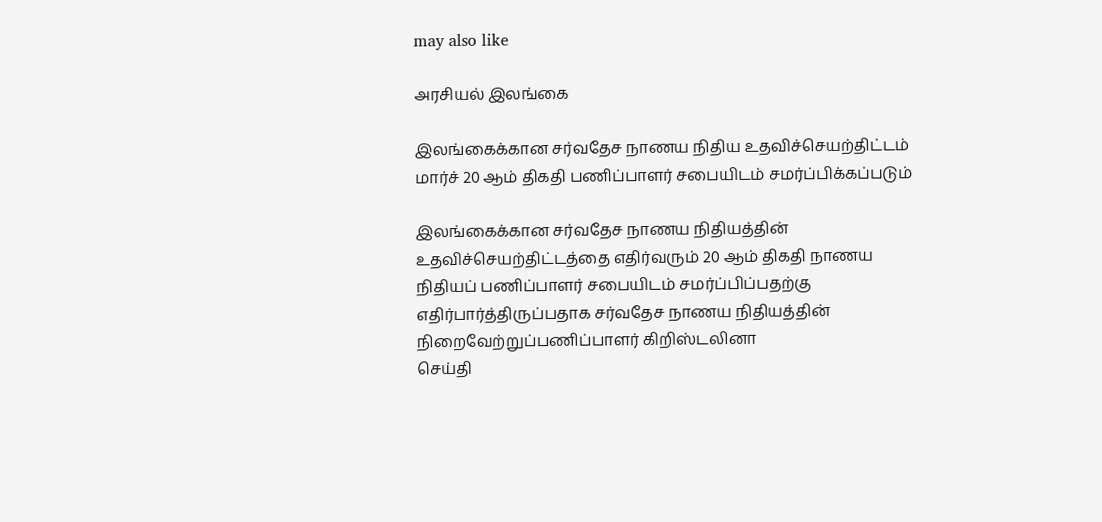may also like

அரசியல் இலங்கை

இலங்கைக்கான சர்வதேச நாணய நிதிய உதவிச்செயற்திட்டம் மார்ச் 20 ஆம் திகதி பணிப்பாளர் சபையிடம் சமர்ப்பிக்கப்படும்

இலங்கைக்கான சர்வதேச நாணய நிதியத்தின் உதவிச்செயற்திட்டத்தை எதிர்வரும் 20 ஆம் திகதி நாணய நிதியப் பணிப்பாளர் சபையிடம் சமர்ப்பிப்பதற்கு எதிர்பார்த்திருப்பதாக சர்வதேச நாணய நிதியத்தின் நிறைவேற்றுப்பணிப்பாளர் கிறிஸ்டலினா
செய்தி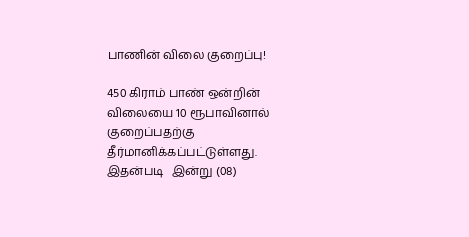பாணின் விலை குறைப்பு!

450 கிராம் பாண் ஒன்றின் விலையை 10 ரூபாவினால் குறைப்பதற்கு தீர்மானிக்கப்பட்டுள்ளது. இதன்படி   இன்று (08)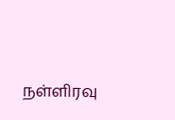நள்ளிரவு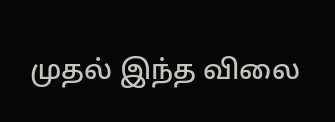முதல் இந்த விலை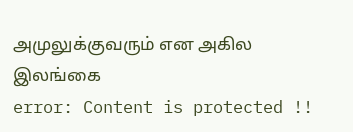அமுலுக்குவரும் என அகில இலங்கை
error: Content is protected !!